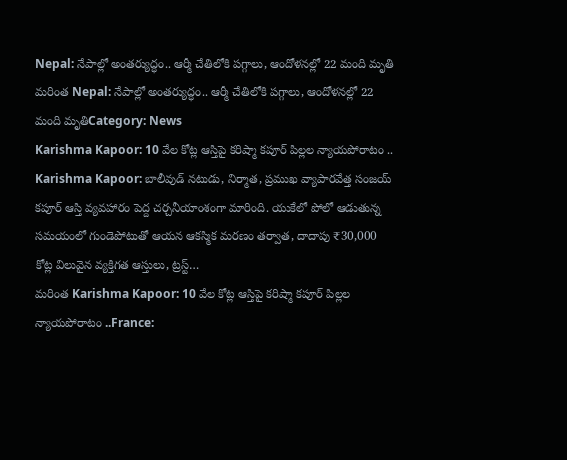Nepal: నేపాల్లో అంతర్యుద్ధం.. ఆర్మీ చేతిలోకి పగ్గాలు, ఆందోళనల్లో 22 మంది మృతి
మరింత Nepal: నేపాల్లో అంతర్యుద్ధం.. ఆర్మీ చేతిలోకి పగ్గాలు, ఆందోళనల్లో 22 మంది మృతిCategory: News
Karishma Kapoor: 10 వేల కోట్ల ఆస్తిపై కరిష్మా కపూర్ పిల్లల న్యాయపోరాటం ..
Karishma Kapoor: బాలీవుడ్ నటుడు, నిర్మాత, ప్రముఖ వ్యాపారవేత్త సంజయ్ కపూర్ ఆస్తి వ్యవహారం పెద్ద చర్చనీయాంశంగా మారింది. యుకేలో పోలో ఆడుతున్న సమయంలో గుండెపోటుతో ఆయన ఆకస్మిక మరణం తర్వాత, దాదాపు ₹30,000 కోట్ల విలువైన వ్యక్తిగత ఆస్తులు, ట్రస్ట్…
మరింత Karishma Kapoor: 10 వేల కోట్ల ఆస్తిపై కరిష్మా కపూర్ పిల్లల న్యాయపోరాటం ..France: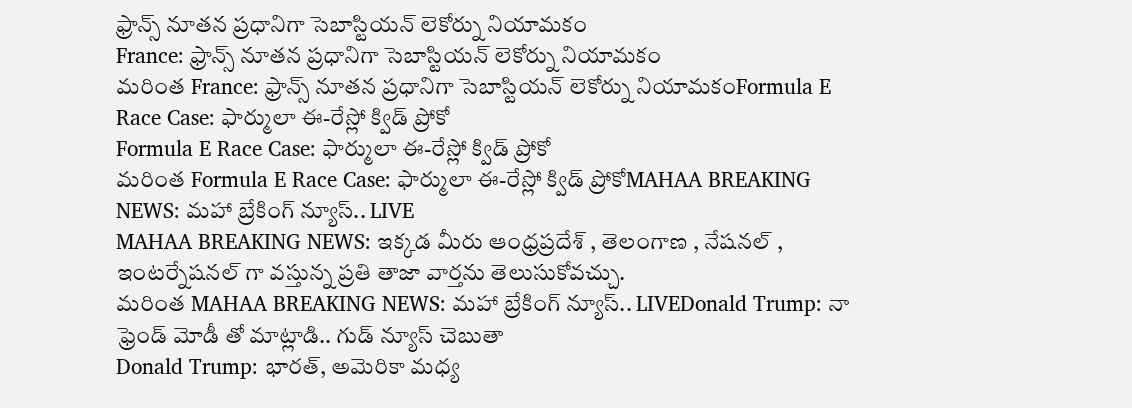ఫ్రాన్స్ నూతన ప్రధానిగా సెబాస్టియన్ లెకోర్ను నియామకం
France: ఫ్రాన్స్ నూతన ప్రధానిగా సెబాస్టియన్ లెకోర్ను నియామకం
మరింత France: ఫ్రాన్స్ నూతన ప్రధానిగా సెబాస్టియన్ లెకోర్ను నియామకంFormula E Race Case: ఫార్ములా ఈ-రేస్లో క్విడ్ ప్రోకో
Formula E Race Case: ఫార్ములా ఈ-రేస్లో క్విడ్ ప్రోకో
మరింత Formula E Race Case: ఫార్ములా ఈ-రేస్లో క్విడ్ ప్రోకోMAHAA BREAKING NEWS: మహా బ్రేకింగ్ న్యూస్.. LIVE
MAHAA BREAKING NEWS: ఇక్కడ మీరు ఆంధ్రప్రదేశ్ , తెలంగాణ , నేషనల్ , ఇంటర్నేషనల్ గా వస్తున్న ప్రతి తాజా వార్తను తెలుసుకోవచ్చు.
మరింత MAHAA BREAKING NEWS: మహా బ్రేకింగ్ న్యూస్.. LIVEDonald Trump: నా ఫ్రెండ్ మోడీ తో మాట్లాడి.. గుడ్ న్యూస్ చెబుతా
Donald Trump: భారత్, అమెరికా మధ్య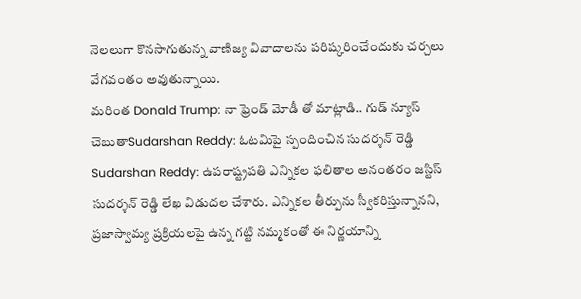నెలలుగా కొనసాగుతున్న వాణిజ్య వివాదాలను పరిష్కరించేందుకు చర్చలు వేగవంతం అవుతున్నాయి.
మరింత Donald Trump: నా ఫ్రెండ్ మోడీ తో మాట్లాడి.. గుడ్ న్యూస్ చెబుతాSudarshan Reddy: ఓటమిపై స్పందించిన సుదర్శన్ రెడ్డి
Sudarshan Reddy: ఉపరాష్ట్రపతి ఎన్నికల ఫలితాల అనంతరం జస్టిస్ సుదర్శన్ రెడ్డి లేఖ విడుదల చేశారు. ఎన్నికల తీర్పును స్వీకరిస్తున్నానని, ప్రజాస్వామ్య ప్రక్రియలపై ఉన్న గట్టి నమ్మకంతో ఈ నిర్ణయాన్ని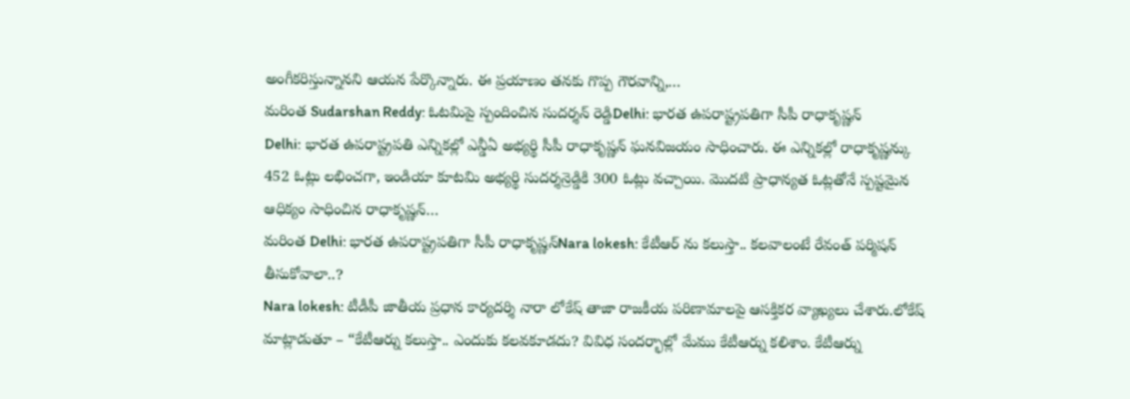అంగీకరిస్తున్నానని ఆయన పేర్కొన్నారు. ఈ ప్రయాణం తనకు గొప్ప గౌరవాన్ని,…
మరింత Sudarshan Reddy: ఓటమిపై స్పందించిన సుదర్శన్ రెడ్డిDelhi: భారత ఉపరాష్ట్రపతిగా సీపీ రాధాకృష్ణన్
Delhi: భారత ఉపరాష్ట్రపతి ఎన్నికల్లో ఎన్డీఏ అభ్యర్థి సీపీ రాధాకృష్ణన్ ఘనవిజయం సాధించారు. ఈ ఎన్నికల్లో రాధాకృష్ణన్కు 452 ఓట్లు లభించగా, ఇండియా కూటమి అభ్యర్థి సుదర్శన్రెడ్డికి 300 ఓట్లు వచ్చాయి. మొదటి ప్రాధాన్యత ఓట్లతోనే స్పష్టమైన ఆధిక్యం సాధించిన రాధాకృష్ణన్…
మరింత Delhi: భారత ఉపరాష్ట్రపతిగా సీపీ రాధాకృష్ణన్Nara lokesh: కేటీఆర్ ను కలుస్తా.. కలవాలంటే రేవంత్ పర్మిషన్ తీసుకోవాలా..?
Nara lokesh: టీడీపీ జాతీయ ప్రధాన కార్యదర్శి నారా లోకేష్ తాజా రాజకీయ పరిణామాలపై ఆసక్తికర వ్యాఖ్యలు చేశారు.లోకేష్ మాట్లాడుతూ – “కేటీఆర్ను కలుస్తా.. ఎందుకు కలవకూడదు? వివిధ సందర్భాల్లో మేము కేటీఆర్ను కలిశాం. కేటీఆర్ను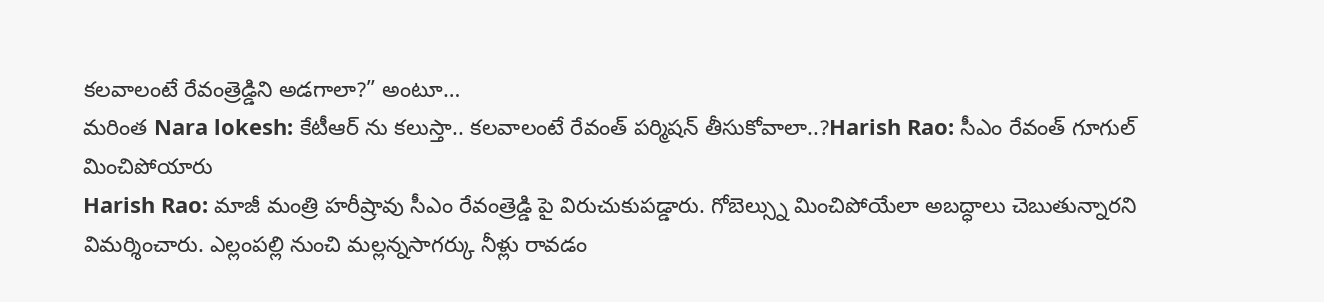కలవాలంటే రేవంత్రెడ్డిని అడగాలా?” అంటూ…
మరింత Nara lokesh: కేటీఆర్ ను కలుస్తా.. కలవాలంటే రేవంత్ పర్మిషన్ తీసుకోవాలా..?Harish Rao: సీఎం రేవంత్ గూగుల్ మించిపోయారు
Harish Rao: మాజీ మంత్రి హరీష్రావు సీఎం రేవంత్రెడ్డి పై విరుచుకుపడ్డారు. గోబెల్స్ను మించిపోయేలా అబద్ధాలు చెబుతున్నారని విమర్శించారు. ఎల్లంపల్లి నుంచి మల్లన్నసాగర్కు నీళ్లు రావడం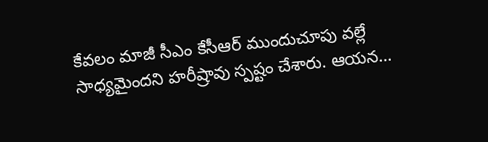కేవలం మాజీ సీఎం కేసీఆర్ ముందుచూపు వల్లే సాధ్యమైందని హరీష్రావు స్పష్టం చేశారు. ఆయన…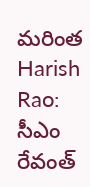మరింత Harish Rao: సీఎం రేవంత్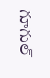గూగుల్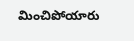మించిపోయారు